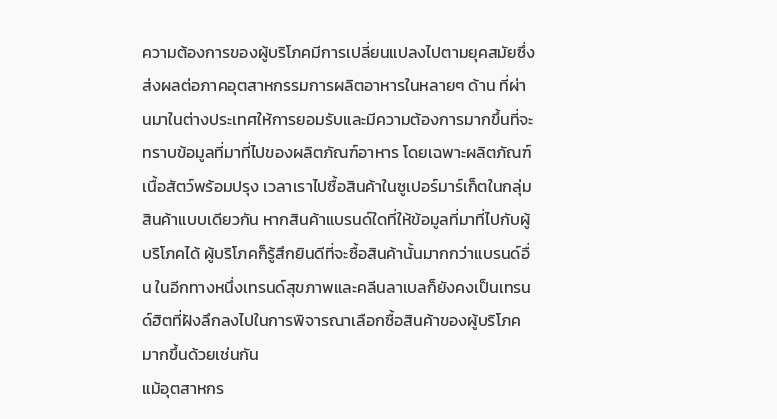ความต้องการของผู้บริโภคมีการเปลี่ยนแปลงไปตามยุคสมัยซึ่งส่งผลต่อภาคอุตสาหกรรมการผลิตอาหารในหลายๆ ด้าน ที่ผ่านมาในต่างประเทศให้การยอมรับและมีความต้องการมากขึ้นที่จะทราบข้อมูลที่มาที่ไปของผลิตภัณฑ์อาหาร โดยเฉพาะผลิตภัณฑ์เนื้อสัตว์พร้อมปรุง เวลาเราไปซื้อสินค้าในซูเปอร์มาร์เก็ตในกลุ่มสินค้าแบบเดียวกัน หากสินค้าแบรนด์ใดที่ให้ข้อมูลที่มาที่ไปกับผู้บริโภคได้ ผู้บริโภคก็รู้สึกยินดีที่จะซื้อสินค้านั้นมากกว่าแบรนด์อื่น ในอีกทางหนึ่งเทรนด์สุขภาพและคลีนลาเบลก็ยังคงเป็นเทรนด์ฮิตที่ฝังลึกลงไปในการพิจารณาเลือกซื้อสินค้าของผู้บริโภคมากขึ้นด้วยเช่นกัน
แม้อุตสาหกร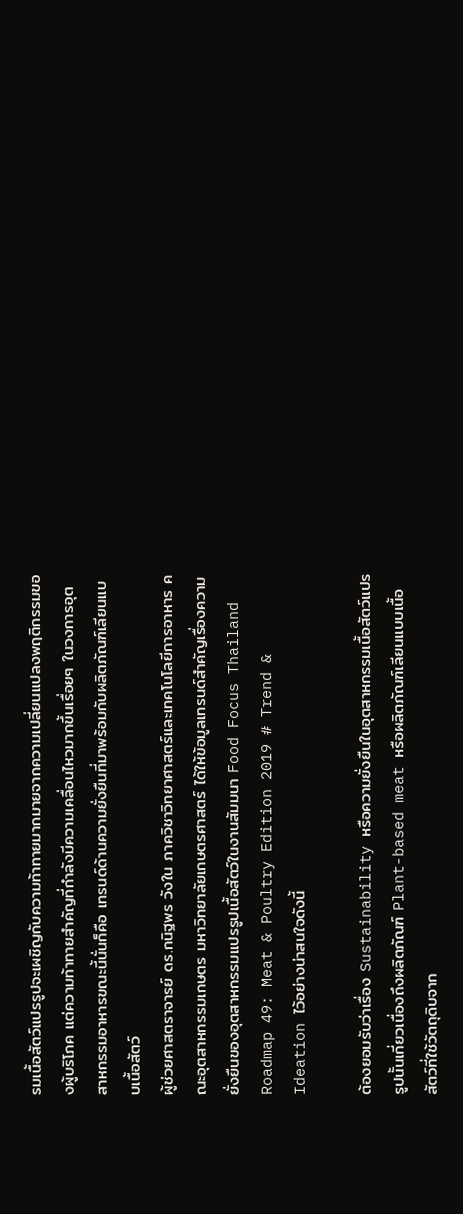รมเนื้อสัตว์แปรรูปจะเผชิญกับความท้าทายมากมายจากความเปลี่ยนแปลงพฤติกรรมของผู้บริโภค แต่ความท้าทายสำคัญที่กำลังมีความเคลื่อนไหวมากขึ้นเรื่อยๆ ในวงการอุตสาหกรรมอาหารขณะนี้นั่นก็คือ เทรนด์ด้านความยั่งยืนที่มาพร้อมกับผลิตภัณฑ์เลียนแบบเนื้อสัตว์
ผู้ช่วยศาสตราจารย์ ดร.กนิฐพร วังใน ภาควิชาวิทยาศาสตร์และเทคโนโลยีการอาหาร คณะอุตสาหกรรมเกษตร มหาวิทยาลัยเกษตรศาสตร์ ได้ให้ข้อมูลเทรนด์สำคัญเรื่องความยั่งยืนของอุตสาหกรรมแปรรูปเนื้อสัตว์ในงานสัมมนา Food Focus Thailand Roadmap 49: Meat & Poultry Edition 2019 # Trend & Ideation ไว้อย่างน่าสนใจดังนี้

ต้องยอมรับว่าเรื่อง Sustainability หรือความยั่งยืนในอุตสาหกรรมเนื้อสัตว์แปรรูปนั้นเกี่ยวเนื่องถึงผลิตภัณฑ์ Plant-based meat หรือผลิตภัณฑ์เลียนแบบเนื้อสัตว์ที่ใช้วัตถุดิบจาก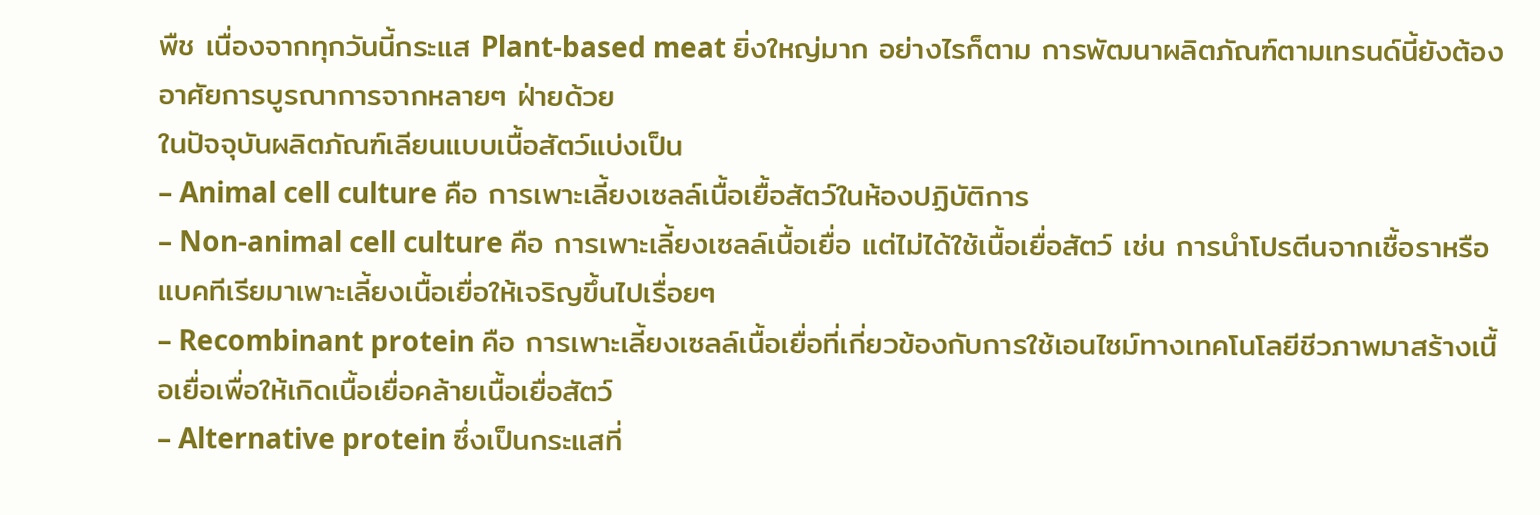พืช เนื่องจากทุกวันนี้กระแส Plant-based meat ยิ่งใหญ่มาก อย่างไรก็ตาม การพัฒนาผลิตภัณฑ์ตามเทรนด์นี้ยังต้องอาศัยการบูรณาการจากหลายๆ ฝ่ายด้วย
ในปัจจุบันผลิตภัณฑ์เลียนแบบเนื้อสัตว์แบ่งเป็น
– Animal cell culture คือ การเพาะเลี้ยงเซลล์เนื้อเยื้อสัตว์ในห้องปฏิบัติการ
– Non-animal cell culture คือ การเพาะเลี้ยงเซลล์เนื้อเยื่อ แต่ไม่ได้ใช้เนื้อเยื่อสัตว์ เช่น การนำโปรตีนจากเชื้อราหรือแบคทีเรียมาเพาะเลี้ยงเนื้อเยื่อให้เจริญขึ้นไปเรื่อยๆ
– Recombinant protein คือ การเพาะเลี้ยงเซลล์เนื้อเยื่อที่เกี่ยวข้องกับการใช้เอนไซม์ทางเทคโนโลยีชีวภาพมาสร้างเนื้อเยื่อเพื่อให้เกิดเนื้อเยื่อคล้ายเนื้อเยื่อสัตว์
– Alternative protein ซึ่งเป็นกระแสที่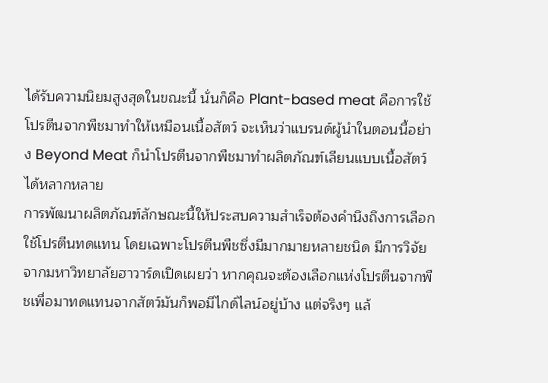ได้รับความนิยมสูงสุดในขณะนี้ นั่นก็คือ Plant-based meat คือการใช้โปรตีนจากพืชมาทำให้เหมือนเนื้อสัตว์ จะเห็นว่าแบรนด์ผู้นำในตอนนี้อย่าง Beyond Meat ก็นำโปรตีนจากพืชมาทำผลิตภัณฑ์เลียนแบบเนื้อสัตว์ได้หลากหลาย
การพัฒนาผลิตภัณฑ์ลักษณะนี้ให้ประสบความสำเร็จต้องคำนึงถึงการเลือกใช้โปรตีนทดแทน โดยเฉพาะโปรตีนพืชซึ่งมีมากมายหลายชนิด มีการวิจัยจากมหาวิทยาลัยฮาวาร์ดเปิดเผยว่า หากคุณจะต้องเลือกแห่งโปรตีนจากพืชเพื่อมาทดแทนจากสัตว์มันก็พอมีไกด์ไลน์อยู่บ้าง แต่จริงๆ แล้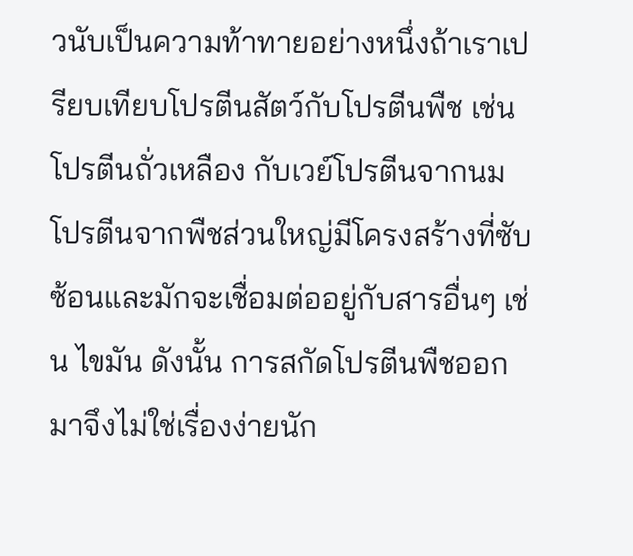วนับเป็นความท้าทายอย่างหนึ่งถ้าเราเปรียบเทียบโปรตีนสัตว์กับโปรตีนพืช เช่น โปรตีนถั่วเหลือง กับเวย์โปรตีนจากนม โปรตีนจากพืชส่วนใหญ่มีโครงสร้างที่ซับซ้อนและมักจะเชื่อมต่ออยู่กับสารอื่นๆ เช่น ไขมัน ดังนั้น การสกัดโปรตีนพืชออกมาจึงไม่ใช่เรื่องง่ายนัก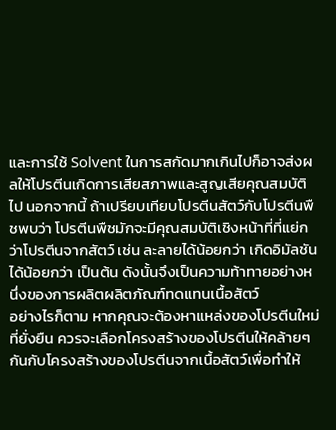และการใช้ Solvent ในการสกัดมากเกินไปก็อาจส่งผลให้โปรตีนเกิดการเสียสภาพและสูญเสียคุณสมบัติไป นอกจากนี้ ถ้าเปรียบเทียบโปรตีนสัตว์กับโปรตีนพืชพบว่า โปรตีนพืชมักจะมีคุณสมบัติเชิงหน้าที่ที่แย่กว่าโปรตีนจากสัตว์ เช่น ละลายได้น้อยกว่า เกิดอิมัลชันได้น้อยกว่า เป็นต้น ดังนั้นจึงเป็นความท้าทายอย่างหนึ่งของการผลิตผลิตภัณฑ์ทดแทนเนื้อสัตว์
อย่างไรก็ตาม หากคุณจะต้องหาแหล่งของโปรตีนใหม่ที่ยั่งยืน ควรจะเลือกโครงสร้างของโปรตีนให้คล้ายๆ กันกับโครงสร้างของโปรตีนจากเนื้อสัตว์เพื่อทำให้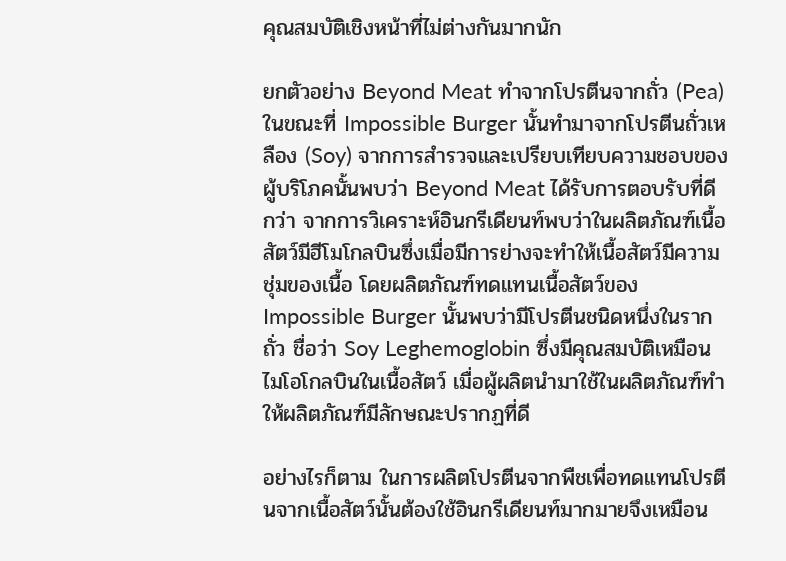คุณสมบัติเชิงหน้าที่ไม่ต่างกันมากนัก

ยกตัวอย่าง Beyond Meat ทำจากโปรตีนจากถั่ว (Pea) ในขณะที่ Impossible Burger นั้นทำมาจากโปรตีนถั่วเหลือง (Soy) จากการสำรวจและเปรียบเทียบความชอบของผู้บริโภคนั้นพบว่า Beyond Meat ได้รับการตอบรับที่ดีกว่า จากการวิเคราะห์อินกรีเดียนท์พบว่าในผลิตภัณฑ์เนื้อสัตว์มีฮีโมโกลบินซึ่งเมื่อมีการย่างจะทำให้เนื้อสัตว์มีความชุ่มของเนื้อ โดยผลิตภัณฑ์ทดแทนเนื้อสัตว์ของ Impossible Burger นั้นพบว่ามีโปรตีนชนิดหนึ่งในรากถั่ว ชื่อว่า Soy Leghemoglobin ซึ่งมีคุณสมบัติเหมือนไมโอโกลบินในเนื้อสัตว์ เมื่อผู้ผลิตนำมาใช้ในผลิตภัณฑ์ทำให้ผลิตภัณฑ์มีลักษณะปรากฏที่ดี

อย่างไรก็ตาม ในการผลิตโปรตีนจากพืชเพื่อทดแทนโปรตีนจากเนื้อสัตว์นั้นต้องใช้อินกรีเดียนท์มากมายจึงเหมือน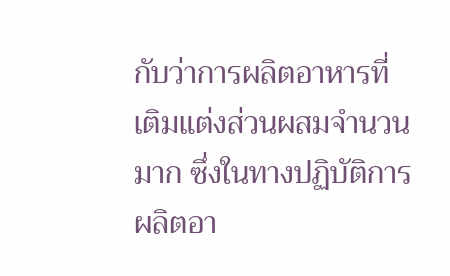กับว่าการผลิตอาหารที่เติมแต่งส่วนผสมจำนวนมาก ซึ่งในทางปฏิบัติการผลิตอา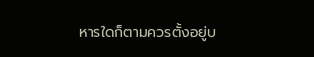หารใดก็ตามควรตั้งอยู่บ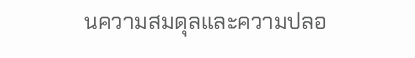นความสมดุลและความปลอ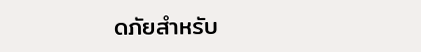ดภัยสำหรับ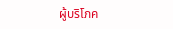ผู้บริโภค